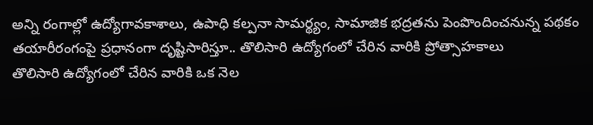అన్ని రంగాల్లో ఉద్యోగావకాశాలు, ఉపాధి కల్పనా సామర్థ్యం, సామాజిక భద్రతను పెంపొందించనున్న పథకం
తయారీరంగంపై ప్రధానంగా దృష్టిసారిస్తూ.. తొలిసారి ఉద్యోగంలో చేరిన వారికి ప్రోత్సాహకాలు
తొలిసారి ఉద్యోగంలో చేరిన వారికి ఒక నెల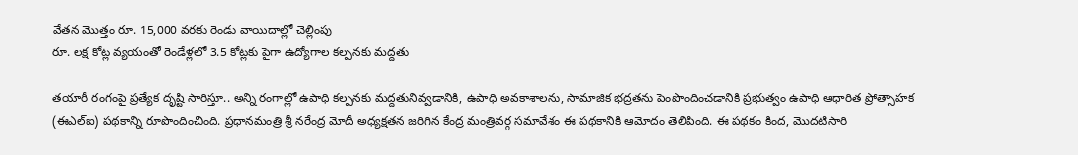వేతన మొత్తం రూ. 15,000 వరకు రెండు వాయిదాల్లో చెల్లింపు
రూ. లక్ష కోట్ల వ్యయంతో రెండేళ్లలో 3.5 కోట్లకు పైగా ఉద్యోగాల కల్పనకు మద్దతు

తయారీ రంగంపై ప్రత్యేక దృష్టి సారిస్తూ.. అన్ని రంగాల్లో ఉపాధి కల్పనకు మద్దతునివ్వడానికి, ఉపాధి అవకాశాలను, సామాజిక భద్రతను పెంపొందించడానికి ప్రభుత్వం ఉపాధి ఆధారిత ప్రోత్సాహక (ఈఎల్ఐ) పథకాన్ని రూపొందించింది. ప్రధానమంత్రి శ్రీ నరేంద్ర మోదీ అధ్యక్షతన జరిగిన కేంద్ర మంత్రివర్గ సమావేశం ఈ పథకానికి ఆమోదం తెలిపింది. ఈ పథకం కింద, మొదటిసారి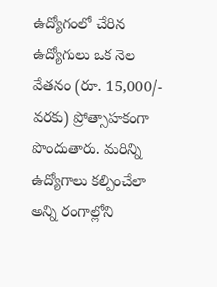ఉద్యోగంలో చేరిన ఉద్యోగులు ఒక నెల వేతనం (రూ. 15,000/- వరకు) ప్రోత్సాహకంగా పొందుతారు. మరిన్ని ఉద్యోగాలు కల్పించేలా అన్ని రంగాల్లోని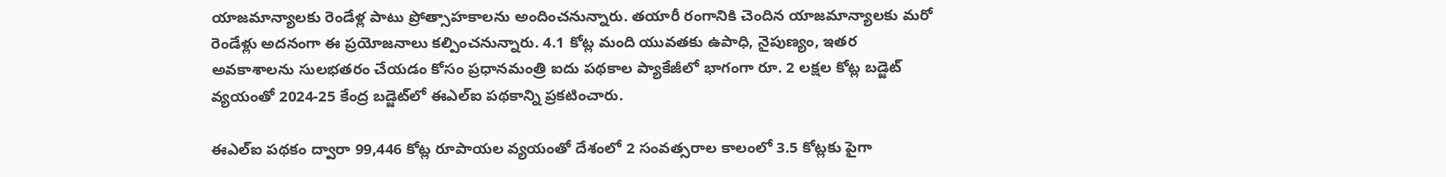యాజమాన్యాలకు రెండేళ్ల పాటు ప్రోత్సాహకాలను అందించనున్నారు. తయారీ రంగానికి చెందిన యాజమాన్యాలకు మరో రెండేళ్లు అదనంగా ఈ ప్రయోజనాలు కల్పించనున్నారు. 4.1 కోట్ల మంది యువతకు ఉపాధి, నైపుణ్యం, ఇతర అవకాశాలను సులభతరం చేయడం కోసం ప్రధానమంత్రి ఐదు పథకాల ప్యాకేజీలో భాగంగా రూ. 2 లక్షల కోట్ల బడ్జెట్ వ్యయంతో 2024-25 కేంద్ర బడ్జెట్‌లో ఈఎల్ఐ పథకాన్ని ప్రకటించారు.

ఈఎల్ఐ పథకం ద్వారా 99,446 కోట్ల రూపాయల వ్యయంతో దేశంలో 2 సంవత్సరాల కాలంలో 3.5 కోట్లకు పైగా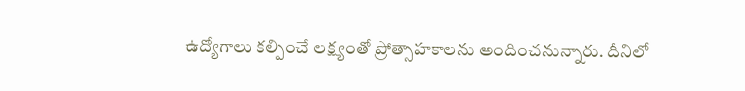ఉద్యోగాలు కల్పించే లక్ష్యంతో ప్రోత్సాహకాలను అందించనున్నారు. దీనిలో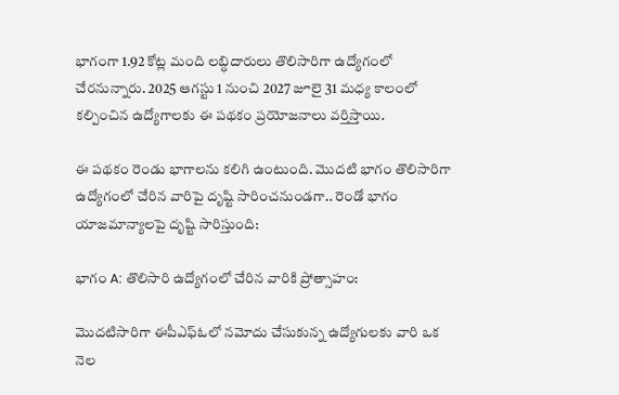భాగంగా 1.92 కోట్ల మంది లబ్ధిదారులు తొలిసారిగా ఉద్యోగంలో చేరనున్నారు. 2025 ఆగస్టు 1 నుంచి 2027 జూలై 31 మధ్య కాలంలో కల్పించిన ఉద్యోగాలకు ఈ పథకం ప్రయోజనాలు వర్తిస్తాయి.

ఈ పథకం రెండు భాగాలను కలిగి ఉంటుంది. మొదటి భాగం తొలిసారిగా ఉద్యోగంలో చేరిన వారిపై దృష్టి సారించనుండగా.. రెండో భాగం యాజమాన్యాలపై దృష్టి సారిస్తుంది:

భాగం A: తొలిసారి ఉద్యోగంలో చేరిన వారికి ప్రోత్సాహం:

మొదటిసారిగా ఈపీఎఫ్ఓలో నమోదు చేసుకున్న ఉద్యోగులకు వారి ఒక నెల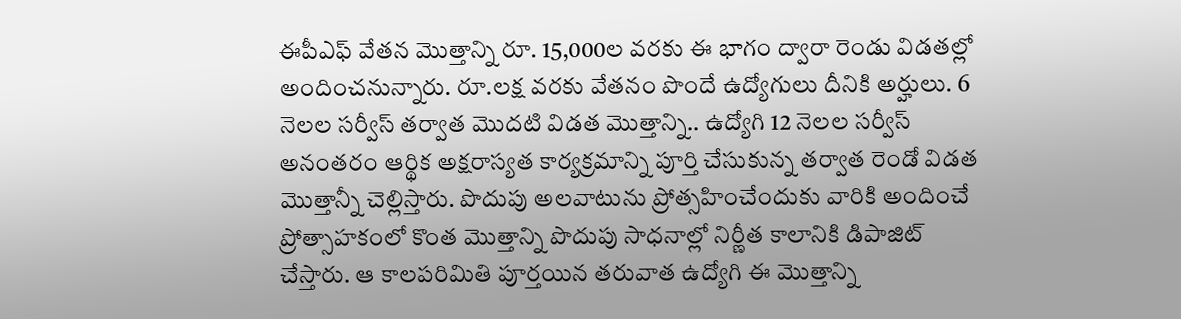ఈపీఎఫ్ వేతన మొత్తాన్ని రూ. 15,000ల వరకు ఈ భాగం ద్వారా రెండు విడతల్లో అందించనున్నారు. రూ.లక్ష వరకు వేతనం పొందే ఉద్యోగులు దీనికి అర్హులు. 6 నెలల సర్వీస్ తర్వాత మొదటి విడత మొత్తాన్ని.. ఉద్యోగి 12 నెలల సర్వీస్ అనంతరం ఆర్థిక అక్షరాస్యత కార్యక్రమాన్ని పూర్తి చేసుకున్న తర్వాత రెండో విడత మొత్తాన్నీ చెల్లిస్తారు. పొదుపు అలవాటును ప్రోత్సహించేందుకు వారికి అందించే ప్రోత్సాహకంలో కొంత మొత్తాన్ని పొదుపు సాధనాల్లో నిర్ణీత కాలానికి డిపాజిట్ చేస్తారు. ఆ కాలపరిమితి పూర్తయిన తరువాత ఉద్యోగి ఈ మొత్తాన్ని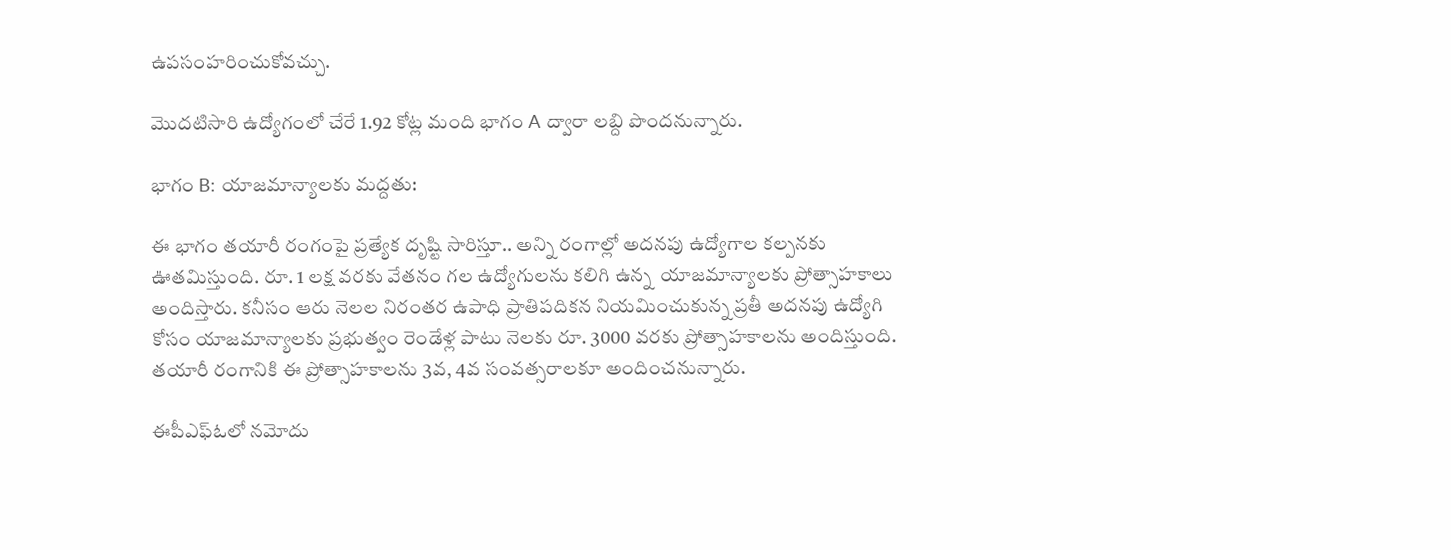ఉపసంహరించుకోవచ్చు.

మొదటిసారి ఉద్యోగంలో చేరే 1.92 కోట్ల మంది భాగం A ద్వారా లబ్ది పొందనున్నారు.

భాగం B: యాజమాన్యాలకు మద్దతు:

ఈ భాగం తయారీ రంగంపై ప్రత్యేక దృష్టి సారిస్తూ.. అన్ని రంగాల్లో అదనపు ఉద్యోగాల కల్పనకు ఊతమిస్తుంది. రూ. 1 లక్ష వరకు వేతనం గల ఉద్యోగులను కలిగి ఉన్న  యాజమాన్యాలకు ప్రోత్సాహకాలు అందిస్తారు. కనీసం ఆరు నెలల నిరంతర ఉపాధి ప్రాతిపదికన నియమించుకున్న ప్రతీ అదనపు ఉద్యోగి కోసం యాజమాన్యాలకు ప్రభుత్వం రెండేళ్ల పాటు నెలకు రూ. 3000 వరకు ప్రోత్సాహకాలను అందిస్తుంది. తయారీ రంగానికి ఈ ప్రోత్సాహకాలను 3వ, 4వ సంవత్సరాలకూ అందించనున్నారు.

ఈపీఎఫ్ఓలో నమోదు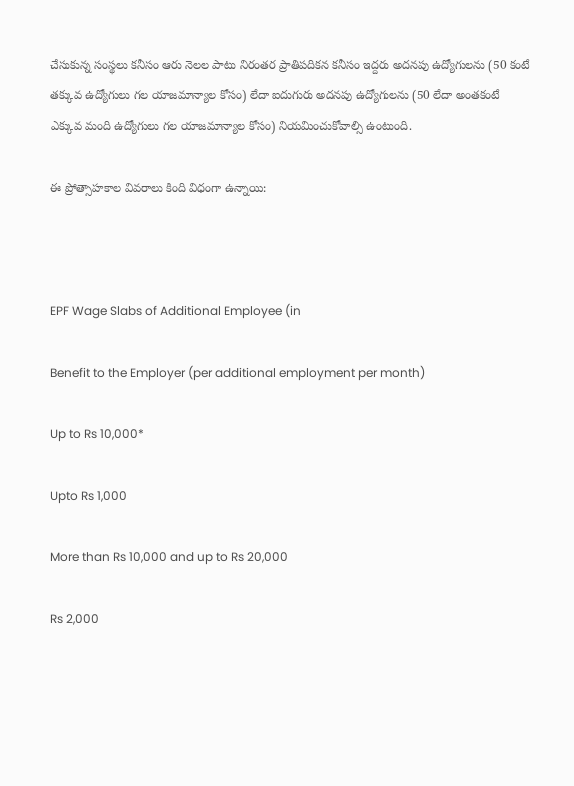చేసుకున్న సంస్థలు కనీసం ఆరు నెలల పాటు నిరంతర ప్రాతిపదికన కనీసం ఇద్దరు అదనపు ఉద్యోగులను (50 కంటే తక్కువ ఉద్యోగులు గల యాజమాన్యాల కోసం) లేదా ఐదుగురు అదనపు ఉద్యోగులను (50 లేదా అంతకంటే ఎక్కువ మంది ఉద్యోగులు గల యాజమాన్యాల కోసం) నియమించుకోవాల్సి ఉంటుంది.

ఈ ప్రోత్సాహకాల వివరాలు కింది విధంగా ఉన్నాయి:



EPF Wage Slabs of Additional Employee (in

Benefit to the Employer (per additional employment per month)

Up to Rs 10,000*

Upto Rs 1,000

More than Rs 10,000 and up to Rs 20,000

Rs 2,000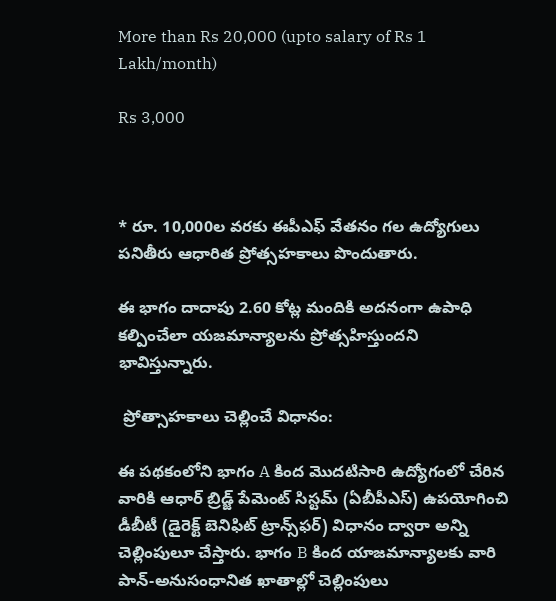More than Rs 20,000 (upto salary of Rs 1 Lakh/month)

Rs 3,000



* రూ. 10,000ల వరకు ఈపీఎఫ్ వేతనం గల ఉద్యోగులు పనితీరు ఆధారిత ప్రోత్సహకాలు పొందుతారు.

ఈ భాగం దాదాపు 2.60 కోట్ల మందికి అదనంగా ఉపాధి కల్పించేలా యజమాన్యాలను ప్రోత్సహిస్తుందని భావిస్తున్నారు.

 ప్రోత్సాహకాలు చెల్లించే విధానం:

ఈ పథకంలోని భాగం A కింద మొదటిసారి ఉద్యోగంలో చేరిన వారికి ఆధార్ బ్రిడ్జ్ పేమెంట్ సిస్టమ్ (ఏబీపీఎస్) ఉపయోగించి డీబీటీ (డైరెక్ట్ బెనిఫిట్ ట్రాన్స్‌ఫర్) విధానం ద్వారా అన్ని చెల్లింపులూ చేస్తారు. భాగం B కింద యాజమాన్యాలకు వారి పాన్-అనుసంధానిత ఖాతాల్లో చెల్లింపులు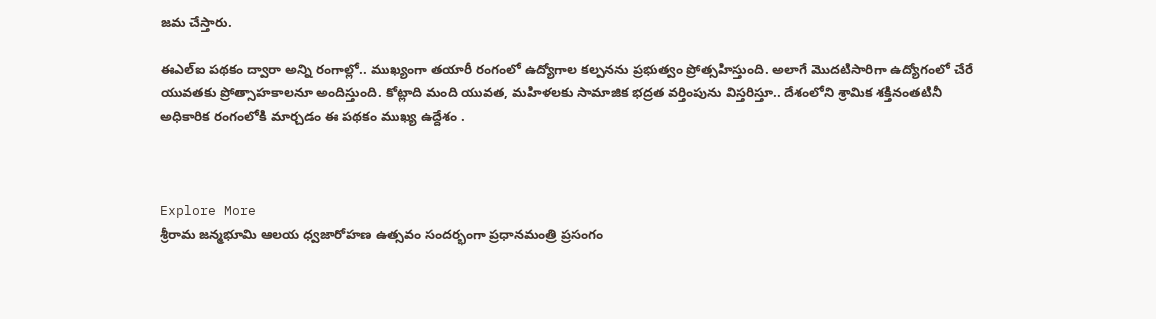జమ చేస్తారు.

ఈఎల్ఐ పథకం ద్వారా అన్ని రంగాల్లో.. ముఖ్యంగా తయారీ రంగంలో ఉద్యోగాల కల్పనను ప్రభుత్వం ప్రోత్సహిస్తుంది. అలాగే మొదటిసారిగా ఉద్యోగంలో చేరే యువతకు ప్రోత్సాహకాలనూ అందిస్తుంది. కోట్లాది మంది యువత, మహిళలకు సామాజిక భద్రత వర్తింపును విస్తరిస్తూ.. దేశంలోని శ్రామిక శక్తినంతటినీ అధికారిక రంగంలోకి మార్చడం ఈ పథకం ముఖ్య ఉద్దేశం .



Explore More
శ్రీరామ జన్మభూమి ఆలయ ధ్వజారోహణ ఉత్సవం సందర్భంగా ప్రధానమంత్రి ప్రసంగం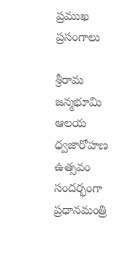ప్రముఖ ప్రసంగాలు

శ్రీరామ జన్మభూమి ఆలయ ధ్వజారోహణ ఉత్సవం సందర్భంగా ప్రధానమంత్రి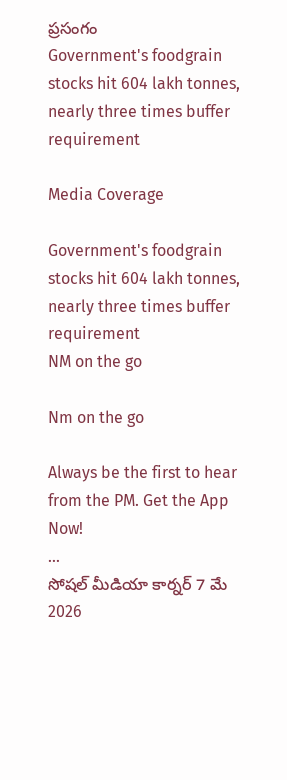ప్రసంగం
Government's foodgrain stocks hit 604 lakh tonnes, nearly three times buffer requirement

Media Coverage

Government's foodgrain stocks hit 604 lakh tonnes, nearly three times buffer requirement
NM on the go

Nm on the go

Always be the first to hear from the PM. Get the App Now!
...
సోషల్ మీడియా కార్నర్ 7 మే 2026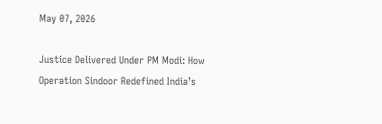May 07, 2026

Justice Delivered Under PM Modi: How Operation Sindoor Redefined India’s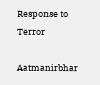Response to Terror

Aatmanirbhar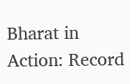Bharat in Action: Record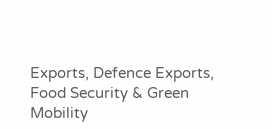Exports, Defence Exports, Food Security & Green Mobility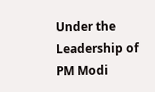Under the Leadership of PM Modi